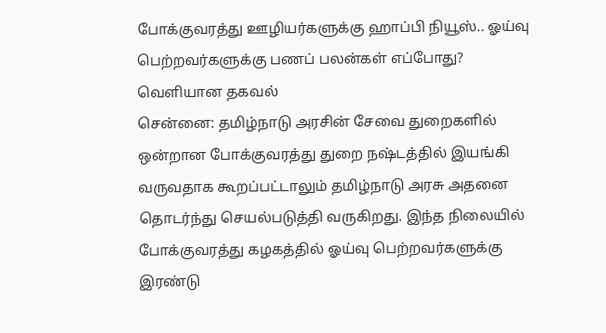போக்குவரத்து ஊழியர்களுக்கு ஹாப்பி நியூஸ்.. ஓய்வு பெற்றவர்களுக்கு பணப் பலன்கள் எப்போது? வெளியான தகவல்
சென்னை: தமிழ்நாடு அரசின் சேவை துறைகளில் ஒன்றான போக்குவரத்து துறை நஷ்டத்தில் இயங்கி வருவதாக கூறப்பட்டாலும் தமிழ்நாடு அரசு அதனை தொடர்ந்து செயல்படுத்தி வருகிறது. இந்த நிலையில் போக்குவரத்து கழகத்தில் ஓய்வு பெற்றவர்களுக்கு இரண்டு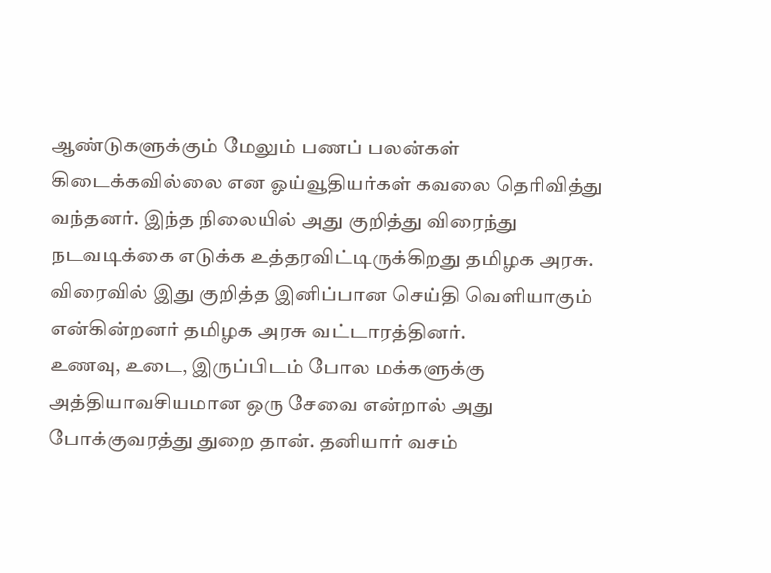ஆண்டுகளுக்கும் மேலும் பணப் பலன்கள் கிடைக்கவில்லை என ஓய்வூதியர்கள் கவலை தெரிவித்து வந்தனர். இந்த நிலையில் அது குறித்து விரைந்து நடவடிக்கை எடுக்க உத்தரவிட்டிருக்கிறது தமிழக அரசு. விரைவில் இது குறித்த இனிப்பான செய்தி வெளியாகும் என்கின்றனர் தமிழக அரசு வட்டாரத்தினர்.
உணவு, உடை, இருப்பிடம் போல மக்களுக்கு அத்தியாவசியமான ஒரு சேவை என்றால் அது போக்குவரத்து துறை தான். தனியார் வசம்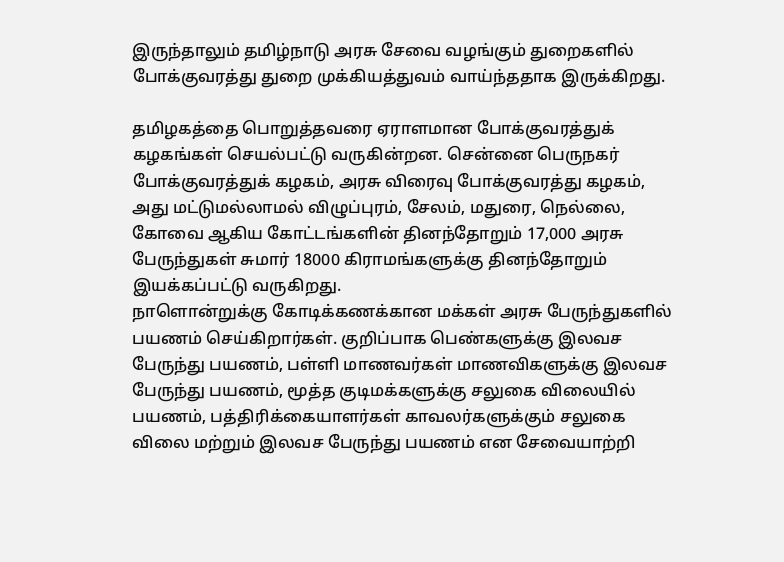இருந்தாலும் தமிழ்நாடு அரசு சேவை வழங்கும் துறைகளில் போக்குவரத்து துறை முக்கியத்துவம் வாய்ந்ததாக இருக்கிறது.

தமிழகத்தை பொறுத்தவரை ஏராளமான போக்குவரத்துக் கழகங்கள் செயல்பட்டு வருகின்றன. சென்னை பெருநகர் போக்குவரத்துக் கழகம், அரசு விரைவு போக்குவரத்து கழகம், அது மட்டுமல்லாமல் விழுப்புரம், சேலம், மதுரை, நெல்லை, கோவை ஆகிய கோட்டங்களின் தினந்தோறும் 17,000 அரசு பேருந்துகள் சுமார் 18000 கிராமங்களுக்கு தினந்தோறும் இயக்கப்பட்டு வருகிறது.
நாளொன்றுக்கு கோடிக்கணக்கான மக்கள் அரசு பேருந்துகளில் பயணம் செய்கிறார்கள். குறிப்பாக பெண்களுக்கு இலவச பேருந்து பயணம், பள்ளி மாணவர்கள் மாணவிகளுக்கு இலவச பேருந்து பயணம், மூத்த குடிமக்களுக்கு சலுகை விலையில் பயணம், பத்திரிக்கையாளர்கள் காவலர்களுக்கும் சலுகை விலை மற்றும் இலவச பேருந்து பயணம் என சேவையாற்றி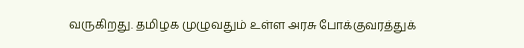வருகிறது. தமிழக முழுவதும் உள்ள அரசு போக்குவரத்துக்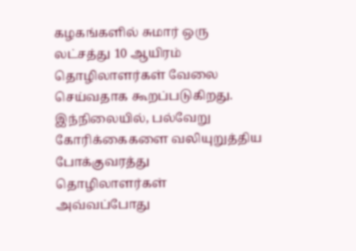கழகங்களில் சுமார் ஒரு லட்சத்து 10 ஆயிரம் தொழிலாளர்கள் வேலை செய்வதாக கூறப்படுகிறது.
இந்நிலையில், பல்வேறு கோரிக்கைகளை வலியுறுத்திய போக்குவரத்து தொழிலாளர்கள் அவ்வப்போது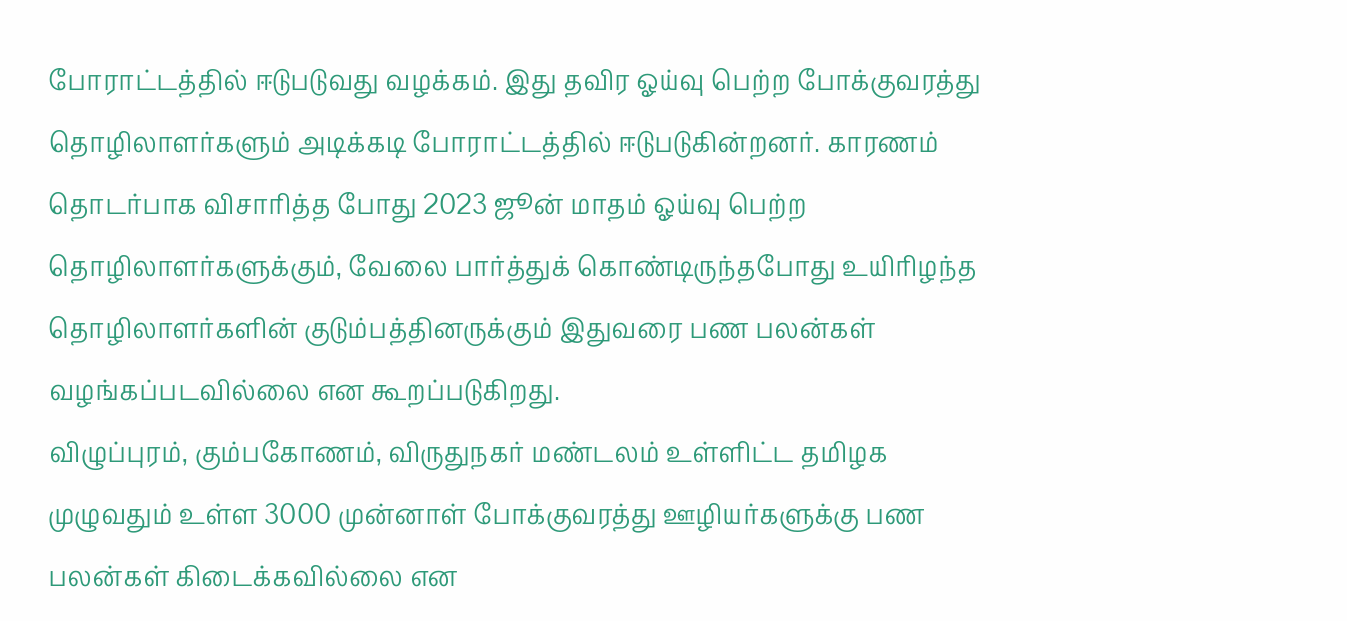போராட்டத்தில் ஈடுபடுவது வழக்கம். இது தவிர ஓய்வு பெற்ற போக்குவரத்து தொழிலாளர்களும் அடிக்கடி போராட்டத்தில் ஈடுபடுகின்றனர். காரணம் தொடர்பாக விசாரித்த போது 2023 ஜூன் மாதம் ஓய்வு பெற்ற தொழிலாளர்களுக்கும், வேலை பார்த்துக் கொண்டிருந்தபோது உயிரிழந்த தொழிலாளர்களின் குடும்பத்தினருக்கும் இதுவரை பண பலன்கள் வழங்கப்படவில்லை என கூறப்படுகிறது.
விழுப்புரம், கும்பகோணம், விருதுநகர் மண்டலம் உள்ளிட்ட தமிழக முழுவதும் உள்ள 3000 முன்னாள் போக்குவரத்து ஊழியர்களுக்கு பண பலன்கள் கிடைக்கவில்லை என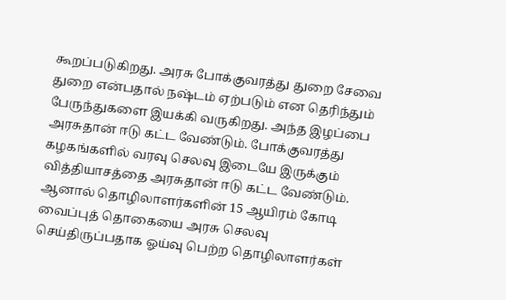கூறப்படுகிறது. அரசு போக்குவரத்து துறை சேவை துறை என்பதால் நஷ்டம் ஏற்படும் என தெரிந்தும் பேருந்துகளை இயக்கி வருகிறது. அந்த இழப்பை அரசுதான் ஈடு கட்ட வேண்டும். போக்குவரத்து கழகங்களில் வரவு செலவு இடையே இருக்கும் வித்தியாசத்தை அரசுதான் ஈடு கட்ட வேண்டும். ஆனால் தொழிலாளர்களின் 15 ஆயிரம் கோடி வைப்புத் தொகையை அரசு செலவு செய்திருப்பதாக ஓய்வு பெற்ற தொழிலாளர்கள்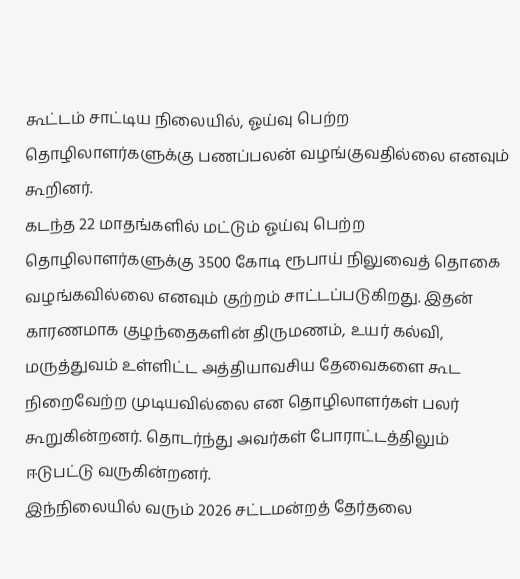கூட்டம் சாட்டிய நிலையில், ஓய்வு பெற்ற தொழிலாளர்களுக்கு பணப்பலன் வழங்குவதில்லை எனவும் கூறினர்.
கடந்த 22 மாதங்களில் மட்டும் ஓய்வு பெற்ற தொழிலாளர்களுக்கு 3500 கோடி ரூபாய் நிலுவைத் தொகை வழங்கவில்லை எனவும் குற்றம் சாட்டப்படுகிறது. இதன் காரணமாக குழந்தைகளின் திருமணம், உயர் கல்வி, மருத்துவம் உள்ளிட்ட அத்தியாவசிய தேவைகளை கூட நிறைவேற்ற முடியவில்லை என தொழிலாளர்கள் பலர் கூறுகின்றனர். தொடர்ந்து அவர்கள் போராட்டத்திலும் ஈடுபட்டு வருகின்றனர்.
இந்நிலையில் வரும் 2026 சட்டமன்றத் தேர்தலை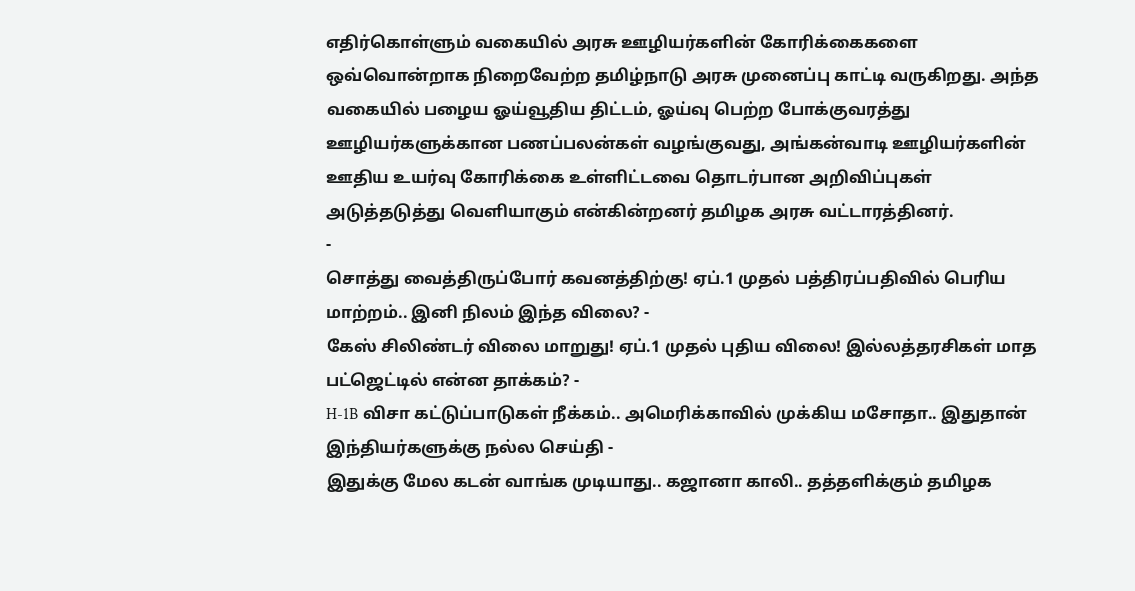எதிர்கொள்ளும் வகையில் அரசு ஊழியர்களின் கோரிக்கைகளை ஒவ்வொன்றாக நிறைவேற்ற தமிழ்நாடு அரசு முனைப்பு காட்டி வருகிறது. அந்த வகையில் பழைய ஓய்வூதிய திட்டம், ஓய்வு பெற்ற போக்குவரத்து ஊழியர்களுக்கான பணப்பலன்கள் வழங்குவது, அங்கன்வாடி ஊழியர்களின் ஊதிய உயர்வு கோரிக்கை உள்ளிட்டவை தொடர்பான அறிவிப்புகள் அடுத்தடுத்து வெளியாகும் என்கின்றனர் தமிழக அரசு வட்டாரத்தினர்.
-
சொத்து வைத்திருப்போர் கவனத்திற்கு! ஏப்.1 முதல் பத்திரப்பதிவில் பெரிய மாற்றம்.. இனி நிலம் இந்த விலை? -
கேஸ் சிலிண்டர் விலை மாறுது! ஏப்.1 முதல் புதிய விலை! இல்லத்தரசிகள் மாத பட்ஜெட்டில் என்ன தாக்கம்? -
H-1B விசா கட்டுப்பாடுகள் நீக்கம்.. அமெரிக்காவில் முக்கிய மசோதா.. இதுதான் இந்தியர்களுக்கு நல்ல செய்தி -
இதுக்கு மேல கடன் வாங்க முடியாது.. கஜானா காலி.. தத்தளிக்கும் தமிழக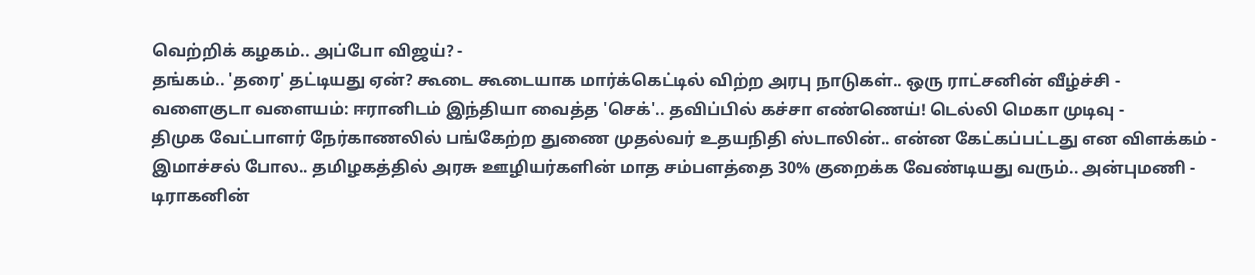வெற்றிக் கழகம்.. அப்போ விஜய்? -
தங்கம்.. 'தரை' தட்டியது ஏன்? கூடை கூடையாக மார்க்கெட்டில் விற்ற அரபு நாடுகள்.. ஒரு ராட்சனின் வீழ்ச்சி -
வளைகுடா வளையம்: ஈரானிடம் இந்தியா வைத்த 'செக்'.. தவிப்பில் கச்சா எண்ணெய்! டெல்லி மெகா முடிவு -
திமுக வேட்பாளர் நேர்காணலில் பங்கேற்ற துணை முதல்வர் உதயநிதி ஸ்டாலின்.. என்ன கேட்கப்பட்டது என விளக்கம் -
இமாச்சல் போல.. தமிழகத்தில் அரசு ஊழியர்களின் மாத சம்பளத்தை 30% குறைக்க வேண்டியது வரும்.. அன்புமணி -
டிராகனின்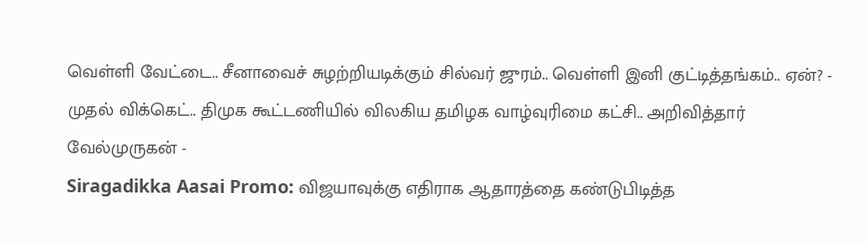வெள்ளி வேட்டை.. சீனாவைச் சுழற்றியடிக்கும் சில்வர் ஜுரம்.. வெள்ளி இனி குட்டித்தங்கம்.. ஏன்? -
முதல் விக்கெட்.. திமுக கூட்டணியில் விலகிய தமிழக வாழ்வுரிமை கட்சி.. அறிவித்தார் வேல்முருகன் -
Siragadikka Aasai Promo: விஜயாவுக்கு எதிராக ஆதாரத்தை கண்டுபிடித்த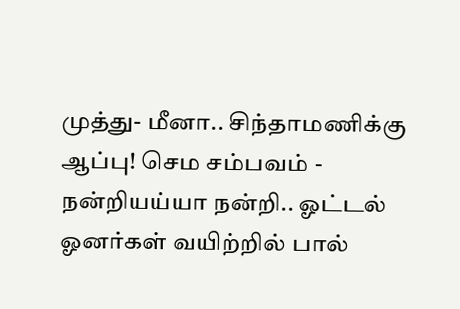முத்து- மீனா.. சிந்தாமணிக்கு ஆப்பு! செம சம்பவம் -
நன்றியய்யா நன்றி.. ஓட்டல் ஓனர்கள் வயிற்றில் பால்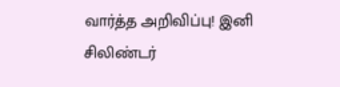வார்த்த அறிவிப்பு! இனி சிலிண்டர்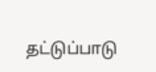தட்டுப்பாடு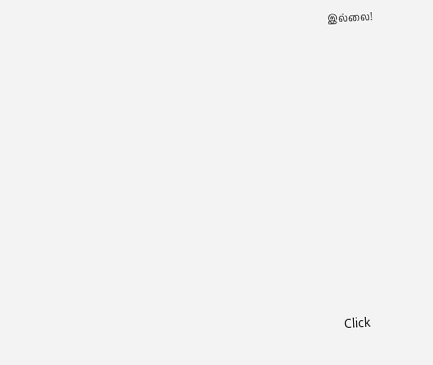இல்லை!












Click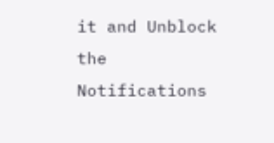it and Unblock the Notifications